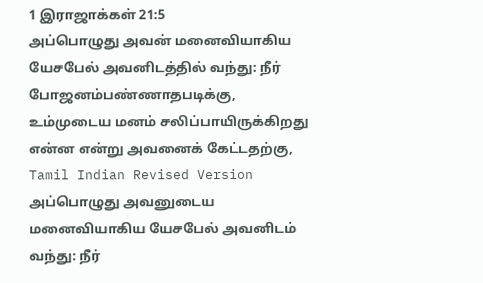1 இராஜாக்கள் 21:5
அப்பொழுது அவன் மனைவியாகிய யேசபேல் அவனிடத்தில் வந்து: நீர் போஜனம்பண்ணாதபடிக்கு, உம்முடைய மனம் சலிப்பாயிருக்கிறது என்ன என்று அவனைக் கேட்டதற்கு,
Tamil Indian Revised Version
அப்பொழுது அவனுடைய மனைவியாகிய யேசபேல் அவனிடம் வந்து: நீர்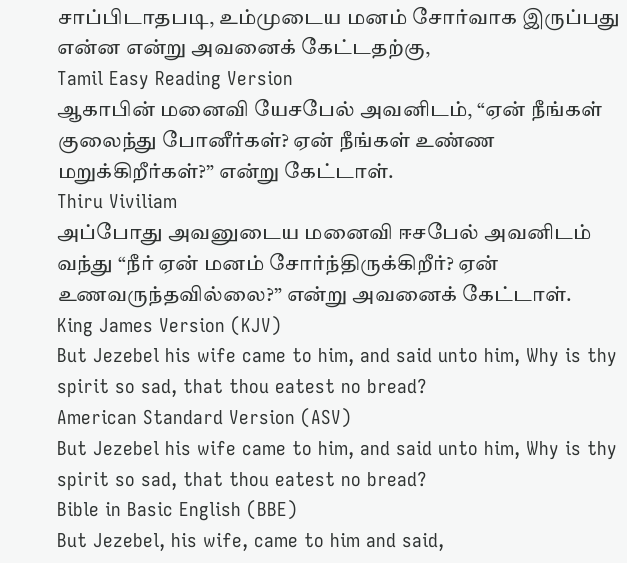சாப்பிடாதபடி, உம்முடைய மனம் சோர்வாக இருப்பது என்ன என்று அவனைக் கேட்டதற்கு,
Tamil Easy Reading Version
ஆகாபின் மனைவி யேசபேல் அவனிடம், “ஏன் நீங்கள் குலைந்து போனீர்கள்? ஏன் நீங்கள் உண்ண மறுக்கிறீர்கள்?” என்று கேட்டாள்.
Thiru Viviliam
அப்போது அவனுடைய மனைவி ஈசபேல் அவனிடம் வந்து “நீர் ஏன் மனம் சோர்ந்திருக்கிறீர்? ஏன் உணவருந்தவில்லை?” என்று அவனைக் கேட்டாள்.
King James Version (KJV)
But Jezebel his wife came to him, and said unto him, Why is thy spirit so sad, that thou eatest no bread?
American Standard Version (ASV)
But Jezebel his wife came to him, and said unto him, Why is thy spirit so sad, that thou eatest no bread?
Bible in Basic English (BBE)
But Jezebel, his wife, came to him and said,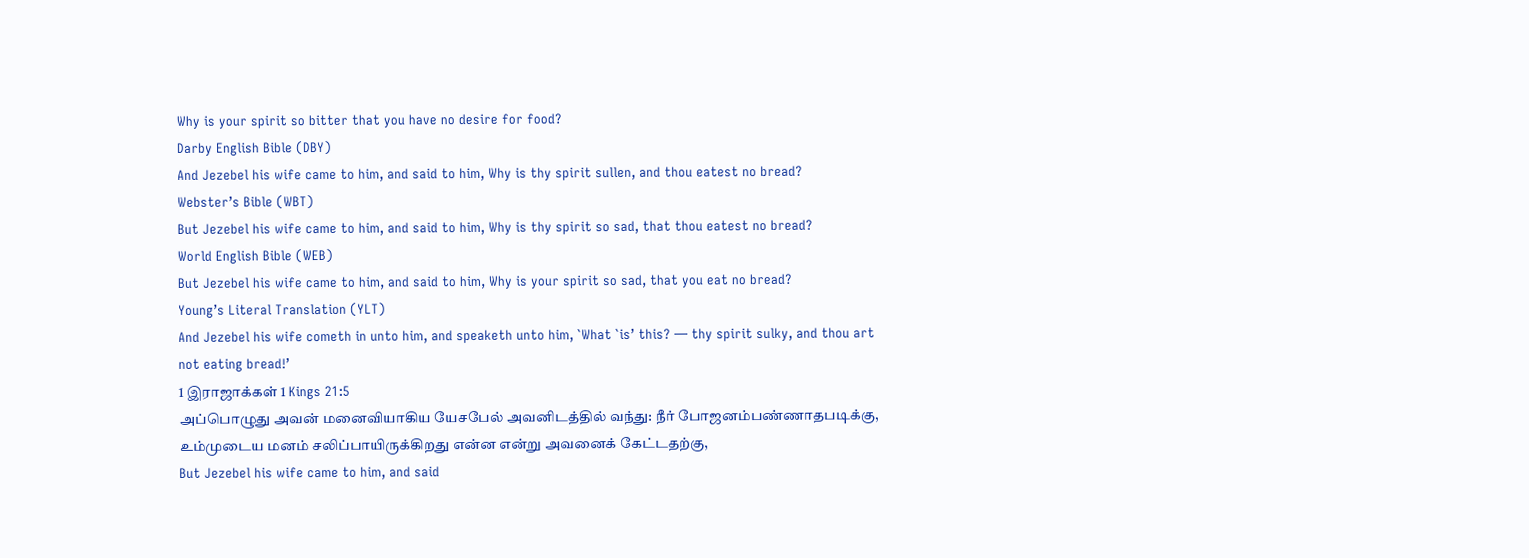Why is your spirit so bitter that you have no desire for food?
Darby English Bible (DBY)
And Jezebel his wife came to him, and said to him, Why is thy spirit sullen, and thou eatest no bread?
Webster’s Bible (WBT)
But Jezebel his wife came to him, and said to him, Why is thy spirit so sad, that thou eatest no bread?
World English Bible (WEB)
But Jezebel his wife came to him, and said to him, Why is your spirit so sad, that you eat no bread?
Young’s Literal Translation (YLT)
And Jezebel his wife cometh in unto him, and speaketh unto him, `What `is’ this? — thy spirit sulky, and thou art not eating bread!’
1 இராஜாக்கள் 1 Kings 21:5
அப்பொழுது அவன் மனைவியாகிய யேசபேல் அவனிடத்தில் வந்து: நீர் போஜனம்பண்ணாதபடிக்கு, உம்முடைய மனம் சலிப்பாயிருக்கிறது என்ன என்று அவனைக் கேட்டதற்கு,
But Jezebel his wife came to him, and said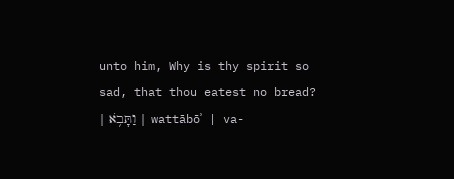unto him, Why is thy spirit so sad, that thou eatest no bread?
| וַתָּבֹ֥א | wattābōʾ | va-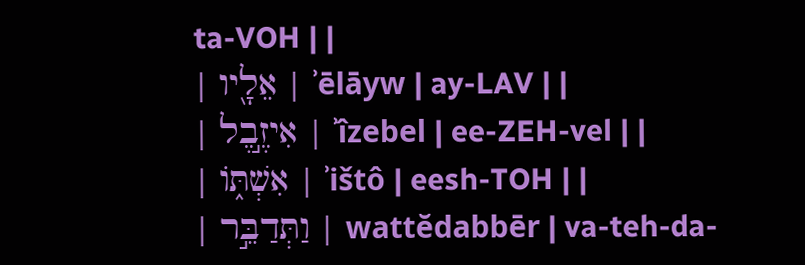ta-VOH | |
| אֵלָ֖יו | ʾēlāyw | ay-LAV | |
| אִיזֶ֣בֶל | ʾîzebel | ee-ZEH-vel | |
| אִשְׁתּ֑וֹ | ʾištô | eesh-TOH | |
| וַתְּדַבֵּ֣ר | wattĕdabbēr | va-teh-da-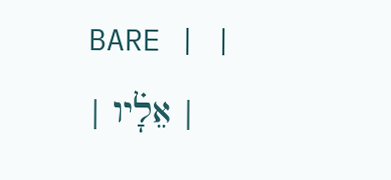BARE | |
| אֵלָ֗יו |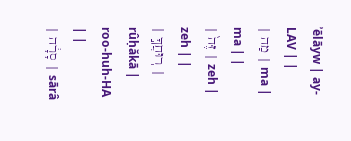ʾēlāyw | ay-LAV | |
| מַה | ma | ma | |
| זֶּה֙ | zeh | zeh | |
| רֽוּחֲךָ֣ | rûḥăkā | roo-huh-HA | |
| סָרָ֔ה | sārâ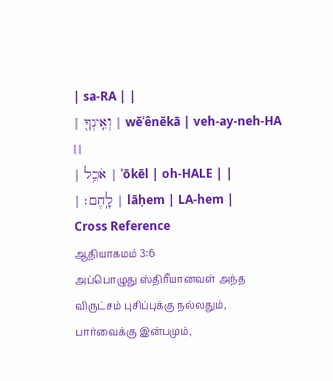| sa-RA | |
| וְאֵֽינְךָ֖ | wĕʾênĕkā | veh-ay-neh-HA | |
| אֹכֵ֥ל | ʾōkēl | oh-HALE | |
| לָֽחֶם׃ | lāḥem | LA-hem |
Cross Reference
ஆதியாகமம் 3:6
அப்பொழுது ஸ்திரீயானவள் அந்த விருட்சம் புசிப்புக்கு நல்லதும், பார்வைக்கு இன்பமும்,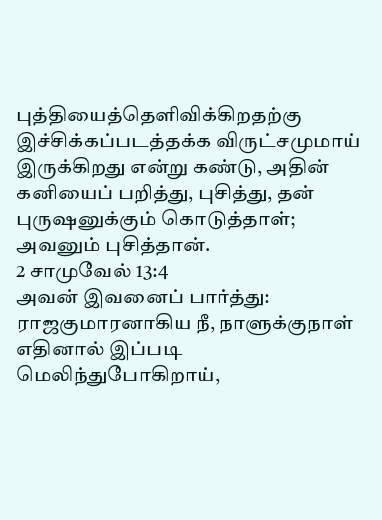புத்தியைத்தெளிவிக்கிறதற்கு இச்சிக்கப்படத்தக்க விருட்சமுமாய் இருக்கிறது என்று கண்டு, அதின் கனியைப் பறித்து, புசித்து, தன் புருஷனுக்கும் கொடுத்தாள்; அவனும் புசித்தான்.
2 சாமுவேல் 13:4
அவன் இவனைப் பார்த்து: ராஜகுமாரனாகிய நீ, நாளுக்குநாள் எதினால் இப்படி மெலிந்துபோகிறாய்,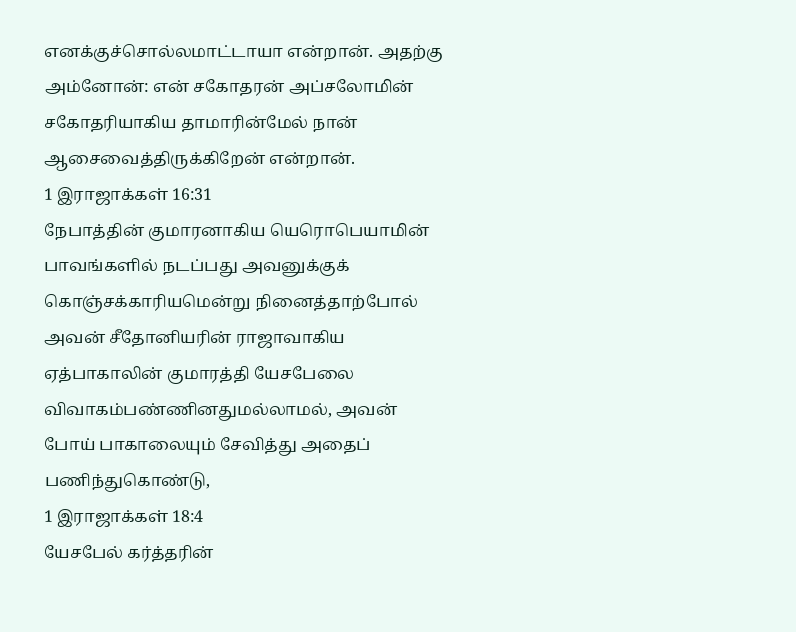எனக்குச்சொல்லமாட்டாயா என்றான். அதற்கு அம்னோன்: என் சகோதரன் அப்சலோமின் சகோதரியாகிய தாமாரின்மேல் நான் ஆசைவைத்திருக்கிறேன் என்றான்.
1 இராஜாக்கள் 16:31
நேபாத்தின் குமாரனாகிய யெரொபெயாமின் பாவங்களில் நடப்பது அவனுக்குக் கொஞ்சக்காரியமென்று நினைத்தாற்போல் அவன் சீதோனியரின் ராஜாவாகிய ஏத்பாகாலின் குமாரத்தி யேசபேலை விவாகம்பண்ணினதுமல்லாமல், அவன் போய் பாகாலையும் சேவித்து அதைப் பணிந்துகொண்டு,
1 இராஜாக்கள் 18:4
யேசபேல் கர்த்தரின்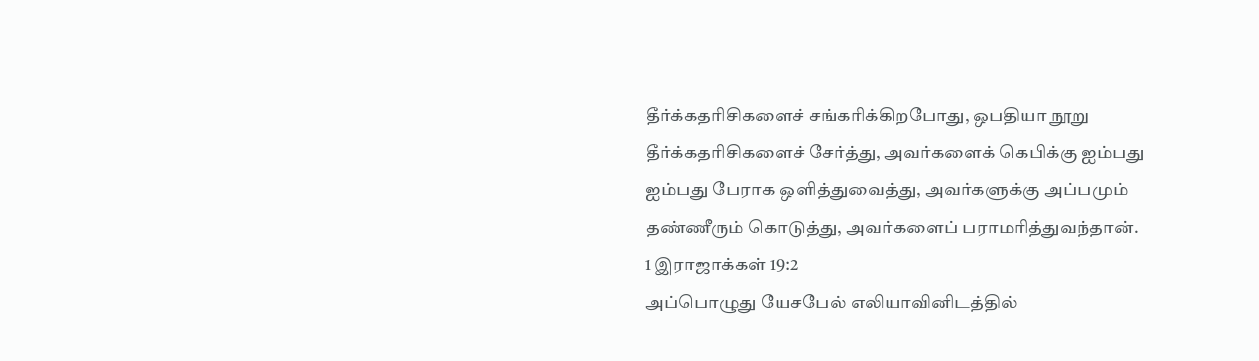தீர்க்கதரிசிகளைச் சங்கரிக்கிறபோது, ஒபதியா நூறு தீர்க்கதரிசிகளைச் சேர்த்து, அவர்களைக் கெபிக்கு ஐம்பது ஐம்பது பேராக ஒளித்துவைத்து, அவர்களுக்கு அப்பமும் தண்ணீரும் கொடுத்து, அவர்களைப் பராமரித்துவந்தான்.
1 இராஜாக்கள் 19:2
அப்பொழுது யேசபேல் எலியாவினிடத்தில்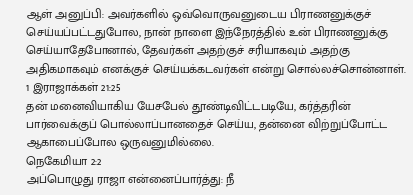ஆள் அனுப்பி: அவர்களில் ஒவ்வொருவனுடைய பிராணனுக்குச் செய்யப்பட்டதுபோல, நான் நாளை இந்நேரத்தில் உன் பிராணனுக்கு செய்யாதேபோனால், தேவர்கள் அதற்குச் சரியாகவும் அதற்கு அதிகமாகவும் எனக்குச் செய்யக்கடவர்கள் என்று சொல்லச்சொன்னாள்.
1 இராஜாக்கள் 21:25
தன் மனைவியாகிய யேசபேல் தூண்டிவிட்டபடியே, கர்த்தரின் பார்வைக்குப் பொல்லாப்பானதைச் செய்ய, தன்னை விற்றுப்போட்ட ஆகாபைப்போல ஒருவனுமில்லை.
நெகேமியா 2:2
அப்பொழுது ராஜா என்னைப்பார்த்து: நீ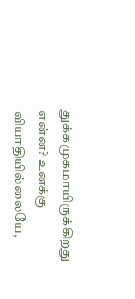துக்கமுகமாயிருக்கிறது என்ன? உனக்கு வியாதியில்லையே,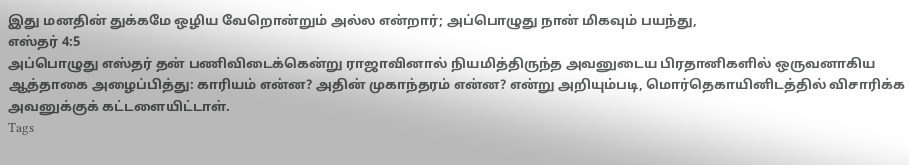இது மனதின் துக்கமே ஒழிய வேறொன்றும் அல்ல என்றார்; அப்பொழுது நான் மிகவும் பயந்து,
எஸ்தர் 4:5
அப்பொழுது எஸ்தர் தன் பணிவிடைக்கென்று ராஜாவினால் நியமித்திருந்த அவனுடைய பிரதானிகளில் ஒருவனாகிய ஆத்தாகை அழைப்பித்து: காரியம் என்ன? அதின் முகாந்தரம் என்ன? என்று அறியும்படி, மொர்தெகாயினிடத்தில் விசாரிக்க அவனுக்குக் கட்டளையிட்டாள்.
Tags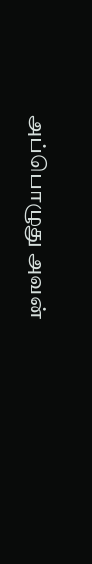அப்பொழுது அவன்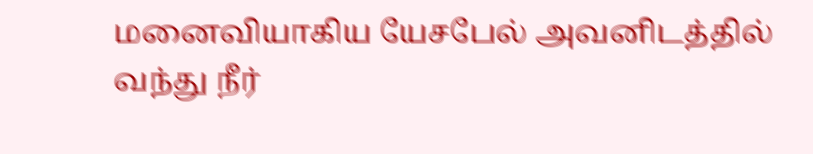மனைவியாகிய யேசபேல் அவனிடத்தில் வந்து நீர்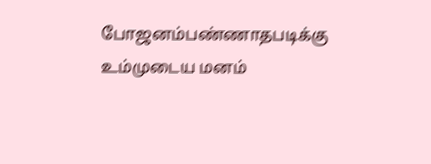போஜனம்பண்ணாதபடிக்கு உம்முடைய மனம்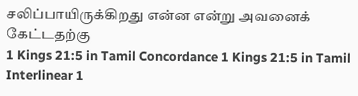சலிப்பாயிருக்கிறது என்ன என்று அவனைக் கேட்டதற்கு
1 Kings 21:5 in Tamil Concordance 1 Kings 21:5 in Tamil Interlinear 1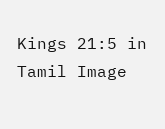Kings 21:5 in Tamil Image